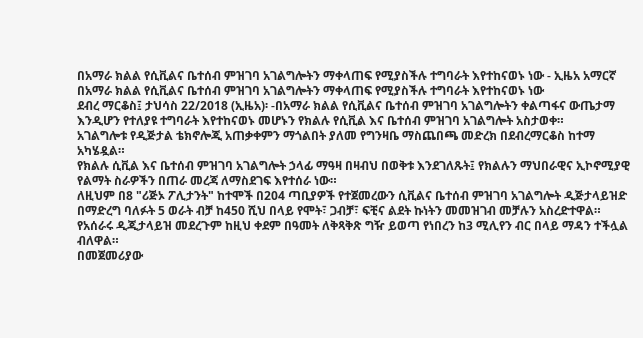በአማራ ክልል የሲቪልና ቤተሰብ ምዝገባ አገልግሎትን ማቀላጠፍ የሚያስችሉ ተግባራት እየተከናወኑ ነው - ኢዜአ አማርኛ
በአማራ ክልል የሲቪልና ቤተሰብ ምዝገባ አገልግሎትን ማቀላጠፍ የሚያስችሉ ተግባራት እየተከናወኑ ነው
ደብረ ማርቆስ፤ ታህሳስ 22/2018 (ኢዜአ)፡ -በአማራ ክልል የሲቪልና ቤተሰብ ምዝገባ አገልግሎትን ቀልጣፋና ውጤታማ እንዲሆን የተለያዩ ተግባራት እየተከናወኑ መሆኑን የክልሉ የሲቪል እና ቤተሰብ ምዝገባ አገልግሎት አስታወቀ።
አገልግሎቱ የዲጅታል ቴክኖሎጂ አጠቃቀምን ማጎልበት ያለመ የግንዛቤ ማስጨበጫ መድረክ በደብረማርቆስ ከተማ አካሄዷል።
የክልሉ ሲቪል እና ቤተሰብ ምዝገባ አገልግሎት ኃላፊ ማዓዛ በዛብህ በወቅቱ እንደገለጹት፤ የክልሉን ማህበራዊና ኢኮኖሚያዊ የልማት ስራዎችን በጠራ መረጃ ለማስደገፍ እየተሰራ ነው።
ለዚህም በ8 "ሪጅኦ ፖሊታንት" ከተሞች በ204 ጣቢያዎች የተጀመረውን ሲቪልና ቤተሰብ ምዝገባ አገልግሎት ዲጅታላይዝድ በማድረግ ባለፉት 5 ወራት ብቻ ከ450 ሺህ በላይ የሞት፣ ጋብቻ፣ ፍቺና ልደት ኩነትን መመዝገብ መቻሉን አስረድተዋል።
የአሰራሩ ዲጂታላይዝ መደረጉም ከዚህ ቀደም በዓመት ለቅጻቅጽ ግዥ ይወጣ የነበረን ከ3 ሚሊየን ብር በላይ ማዳን ተችሏል ብለዋል።
በመጀመሪያው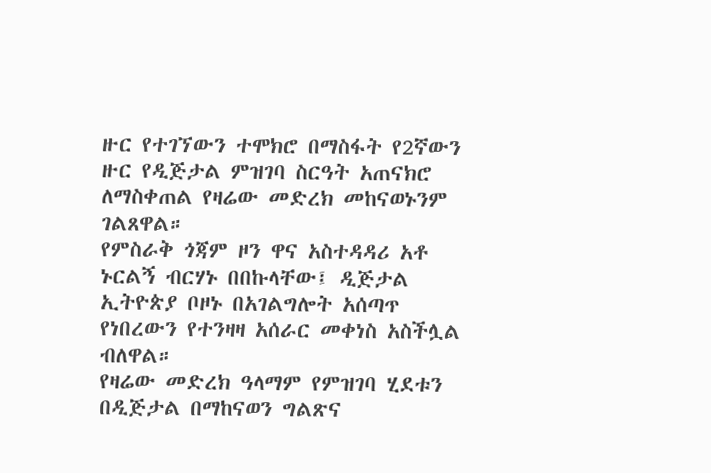ዙር የተገኘውን ተሞክሮ በማስፋት የ2ኛውን ዙር የዲጅታል ምዝገባ ስርዓት አጠናክሮ ለማስቀጠል የዛሬው መድረክ መከናወኑንም ገልጸዋል።
የምስራቅ ጎጃም ዞን ዋና አስተዳዳሪ አቶ ኑርልኝ ብርሃኑ በበኩላቸው፤ ዲጅታል ኢትዮጵያ ቦዞኑ በአገልግሎት አሰጣጥ የነበረውን የተንዛዛ አሰራር መቀነስ አስችሏል ብለዋል።
የዛሬው መድረክ ዓላማም የምዝገባ ሂደቱን በዲጅታል በማከናወን ግልጽና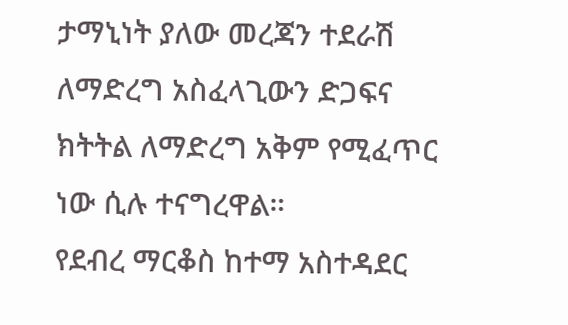ታማኒነት ያለው መረጃን ተደራሽ ለማድረግ አስፈላጊውን ድጋፍና ክትትል ለማድረግ አቅም የሚፈጥር ነው ሲሉ ተናግረዋል።
የደብረ ማርቆስ ከተማ አስተዳደር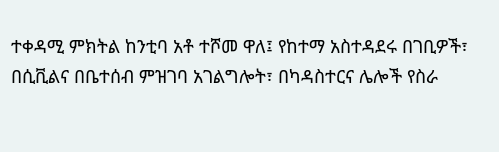ተቀዳሚ ምክትል ከንቲባ አቶ ተሾመ ዋለ፤ የከተማ አስተዳደሩ በገቢዎች፣ በሲቪልና በቤተሰብ ምዝገባ አገልግሎት፣ በካዳስተርና ሌሎች የስራ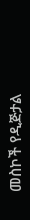መስኮች የዲጅታል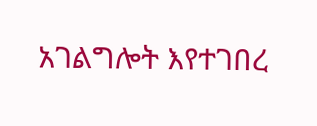አገልግሎት እየተገበረ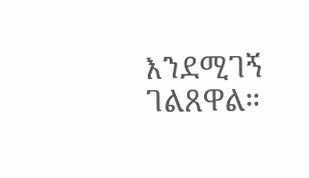እንደሚገኝ ገልጸዋል።